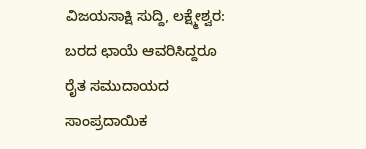ವಿಜಯಸಾಕ್ಷಿ ಸುದ್ದಿ, ಲಕ್ಷ್ಮೇಶ್ವರ: ಬರದ ಛಾಯೆ ಆವರಿಸಿದ್ದರೂ ರೈತ ಸಮುದಾಯದ ಸಾಂಪ್ರದಾಯಿಕ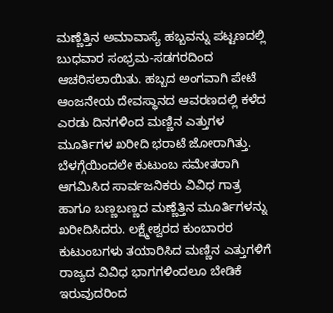ಮಣ್ಣೆತ್ತಿನ ಅಮಾವಾಸ್ಯೆ ಹಬ್ಬವನ್ನು ಪಟ್ಟಣದಲ್ಲಿ ಬುಧವಾರ ಸಂಭ್ರಮ-ಸಡಗರದಿಂದ ಆಚರಿಸಲಾಯಿತು. ಹಬ್ಬದ ಅಂಗವಾಗಿ ಪೇಟೆ ಆಂಜನೇಯ ದೇವಸ್ಥಾನದ ಆವರಣದಲ್ಲಿ ಕಳೆದ ಎರಡು ದಿನಗಳಿಂದ ಮಣ್ಣಿನ ಎತ್ತುಗಳ ಮೂರ್ತಿಗಳ ಖರೀದಿ ಭರಾಟೆ ಜೋರಾಗಿತ್ತು.
ಬೆಳಗ್ಗೆಯಿಂದಲೇ ಕುಟುಂಬ ಸಮೇತರಾಗಿ ಆಗಮಿಸಿದ ಸಾರ್ವಜನಿಕರು ವಿವಿಧ ಗಾತ್ರ ಹಾಗೂ ಬಣ್ಣಬಣ್ಣದ ಮಣ್ಣೆತ್ತಿನ ಮೂರ್ತಿಗಳನ್ನು ಖರೀದಿಸಿದರು. ಲಕ್ಷ್ಮೇಶ್ವರದ ಕುಂಬಾರರ ಕುಟುಂಬಗಳು ತಯಾರಿಸಿದ ಮಣ್ಣಿನ ಎತ್ತುಗಳಿಗೆ ರಾಜ್ಯದ ವಿವಿಧ ಭಾಗಗಳಿಂದಲೂ ಬೇಡಿಕೆ ಇರುವುದರಿಂದ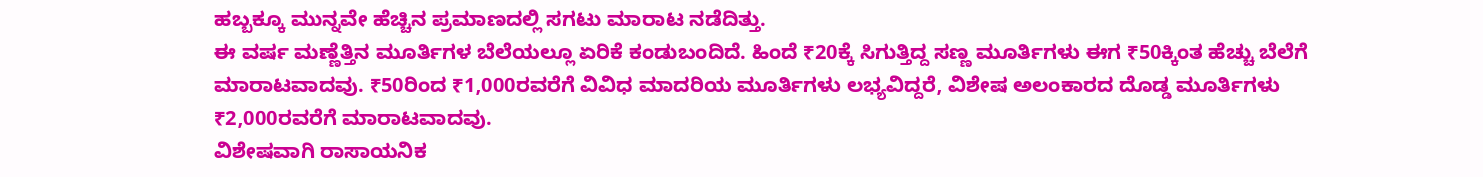ಹಬ್ಬಕ್ಕೂ ಮುನ್ನವೇ ಹೆಚ್ಚಿನ ಪ್ರಮಾಣದಲ್ಲಿ ಸಗಟು ಮಾರಾಟ ನಡೆದಿತ್ತು.
ಈ ವರ್ಷ ಮಣ್ಣೆತ್ತಿನ ಮೂರ್ತಿಗಳ ಬೆಲೆಯಲ್ಲೂ ಏರಿಕೆ ಕಂಡುಬಂದಿದೆ. ಹಿಂದೆ ₹20ಕ್ಕೆ ಸಿಗುತ್ತಿದ್ದ ಸಣ್ಣ ಮೂರ್ತಿಗಳು ಈಗ ₹50ಕ್ಕಿಂತ ಹೆಚ್ಚು ಬೆಲೆಗೆ ಮಾರಾಟವಾದವು. ₹50ರಿಂದ ₹1,000ರವರೆಗೆ ವಿವಿಧ ಮಾದರಿಯ ಮೂರ್ತಿಗಳು ಲಭ್ಯವಿದ್ದರೆ, ವಿಶೇಷ ಅಲಂಕಾರದ ದೊಡ್ಡ ಮೂರ್ತಿಗಳು ₹2,000ರವರೆಗೆ ಮಾರಾಟವಾದವು.
ವಿಶೇಷವಾಗಿ ರಾಸಾಯನಿಕ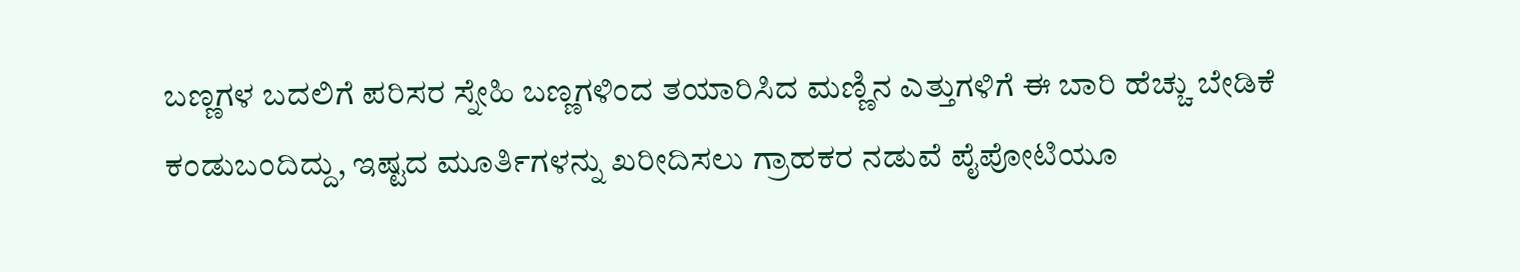ಬಣ್ಣಗಳ ಬದಲಿಗೆ ಪರಿಸರ ಸ್ನೇಹಿ ಬಣ್ಣಗಳಿಂದ ತಯಾರಿಸಿದ ಮಣ್ಣಿನ ಎತ್ತುಗಳಿಗೆ ಈ ಬಾರಿ ಹೆಚ್ಚು ಬೇಡಿಕೆ ಕಂಡುಬಂದಿದ್ದು, ಇಷ್ಟದ ಮೂರ್ತಿಗಳನ್ನು ಖರೀದಿಸಲು ಗ್ರಾಹಕರ ನಡುವೆ ಪೈಪೋಟಿಯೂ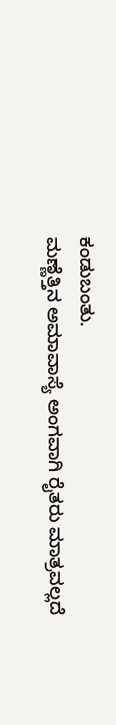ಕಂಡುಬಂತು.
ಮಣ್ಣೆತ್ತಿನ ಅಮಾವಾಸ್ಯೆ ಅಂಗವಾಗಿ ರೈತರು ಮಾತ್ರವಲ್ಲದೆ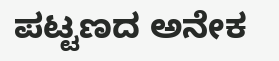ಪಟ್ಟಣದ ಅನೇಕ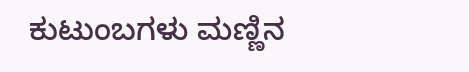ಕುಟುಂಬಗಳು ಮಣ್ಣಿನ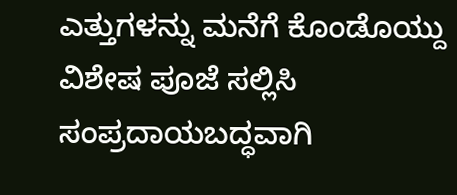ಎತ್ತುಗಳನ್ನು ಮನೆಗೆ ಕೊಂಡೊಯ್ದು ವಿಶೇಷ ಪೂಜೆ ಸಲ್ಲಿಸಿ ಸಂಪ್ರದಾಯಬದ್ಧವಾಗಿ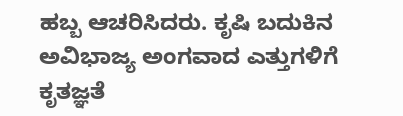ಹಬ್ಬ ಆಚರಿಸಿದರು. ಕೃಷಿ ಬದುಕಿನ ಅವಿಭಾಜ್ಯ ಅಂಗವಾದ ಎತ್ತುಗಳಿಗೆ ಕೃತಜ್ಞತೆ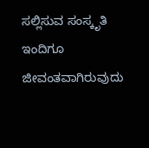ಸಲ್ಲಿಸುವ ಸಂಸ್ಕೃತಿ ಇಂದಿಗೂ ಜೀವಂತವಾಗಿರುವುದು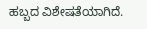ಹಬ್ಬದ ವಿಶೇಷತೆಯಾಗಿದೆ.